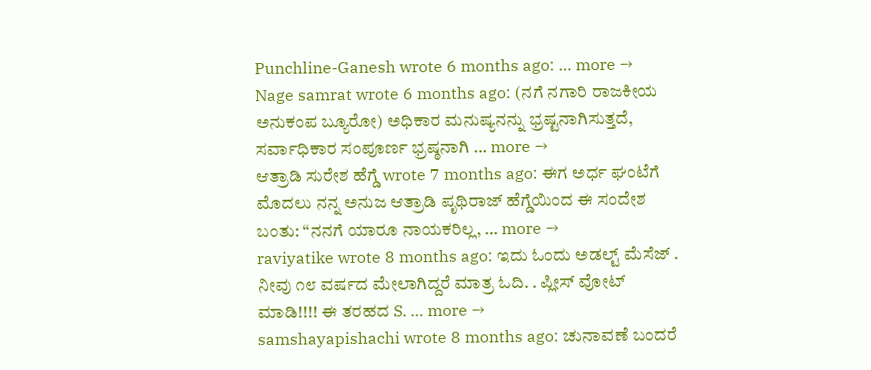Punchline-Ganesh wrote 6 months ago: … more →
Nage samrat wrote 6 months ago: (ನಗೆ ನಗಾರಿ ರಾಜಕೀಯ ಅನುಕಂಪ ಬ್ಯೂರೋ) ಅಧಿಕಾರ ಮನುಷ್ಯನನ್ನು ಭ್ರಷ್ಟನಾಗಿಸುತ್ತದೆ, ಸರ್ವಾಧಿಕಾರ ಸಂಪೂರ್ಣ ಭ್ರಷ್ಠನಾಗಿ … more →
ಆತ್ರಾಡಿ ಸುರೇಶ ಹೆಗ್ಡೆ wrote 7 months ago: ಈಗ ಅರ್ಧ ಘಂಟೆಗೆ ಮೊದಲು ನನ್ನ ಅನುಜ ಆತ್ರಾಡಿ ಪೃಥಿರಾಜ್ ಹೆಗ್ಡೆಯಿಂದ ಈ ಸಂದೇಶ ಬಂತು: “ನನಗೆ ಯಾರೂ ನಾಯಕರಿಲ್ಲ, … more →
raviyatike wrote 8 months ago: ಇದು ಓಂದು ಅಡಲ್ಟ್ ಮೆಸೆಜ್ . ನೀವು ೧೮ ವರ್ಷದ ಮೇಲಾಗಿದ್ದರೆ ಮಾತ್ರ ಓದಿ. . ಪ್ಲೀಸ್ ವೋಟ್ ಮಾಡಿ!!!! ಈ ತರಹದ S. … more →
samshayapishachi wrote 8 months ago: ಚುನಾವಣೆ ಬಂದರೆ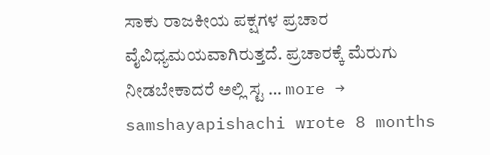ಸಾಕು ರಾಜಕೀಯ ಪಕ್ಷಗಳ ಪ್ರಚಾರ ವೈವಿಧ್ಯಮಯವಾಗಿರುತ್ತದೆ. ಪ್ರಚಾರಕ್ಕೆ ಮೆರುಗು ನೀಡಬೇಕಾದರೆ ಅಲ್ಲಿ ಸ್ಟ … more →
samshayapishachi wrote 8 months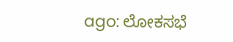ago: ಲೋಕಸಭೆ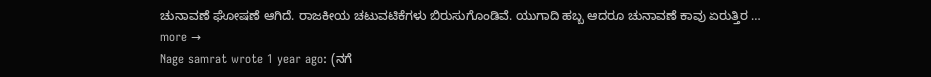ಚುನಾವಣೆ ಘೋಷಣೆ ಆಗಿದೆ. ರಾಜಕೀಯ ಚಟುವಟಿಕೆಗಳು ಬಿರುಸುಗೊಂಡಿವೆ. ಯುಗಾದಿ ಹಬ್ಬ ಆದರೂ ಚುನಾವಣೆ ಕಾವು ಏರುತ್ತಿರ … more →
Nage samrat wrote 1 year ago: (ನಗೆ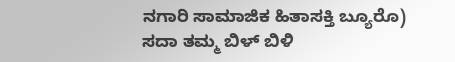ನಗಾರಿ ಸಾಮಾಜಿಕ ಹಿತಾಸಕ್ತಿ ಬ್ಯೂರೊ) ಸದಾ ತಮ್ಮ ಬಿಳ್ ಬಿಳಿ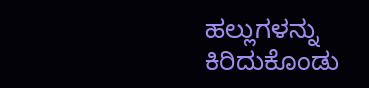ಹಲ್ಲುಗಳನ್ನು ಕಿರಿದುಕೊಂಡು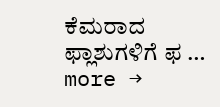ಕೆಮರಾದ ಫ್ಲಾಶುಗಳಿಗೆ ಫ … more →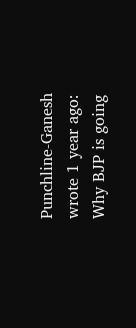Punchline-Ganesh wrote 1 year ago: Why BJP is going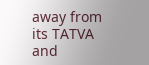away from its TATVA and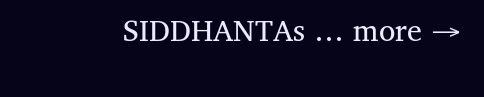SIDDHANTAs … more →